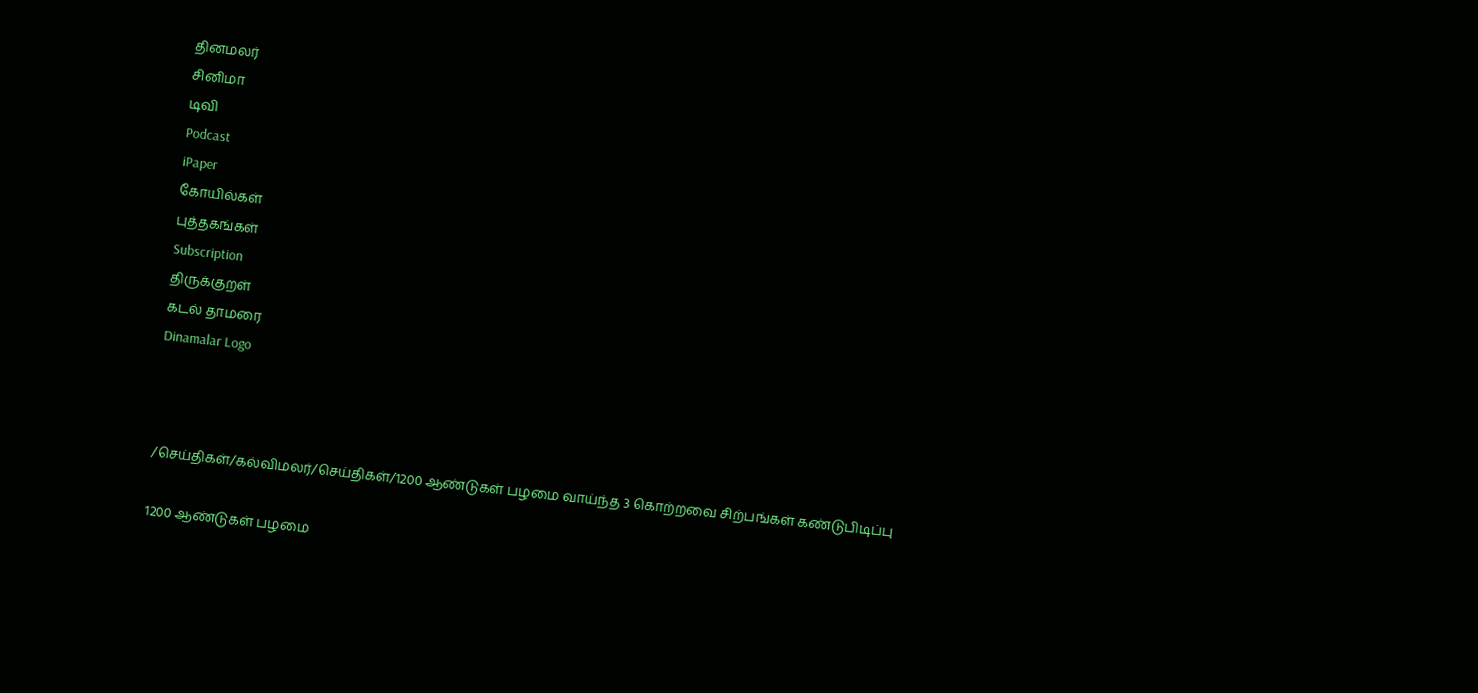தினமலர்
சினிமா
டிவி
Podcast
iPaper
கோயில்கள்
புத்தகங்கள்
Subscription
திருக்குறள்
கடல் தாமரை
Dinamalar Logo



/செய்திகள்/கல்விமலர்/செய்திகள்/1200 ஆண்டுகள் பழமை வாய்ந்த 3 கொற்றவை சிற்பங்கள் கண்டுபிடிப்பு

1200 ஆண்டுகள் பழமை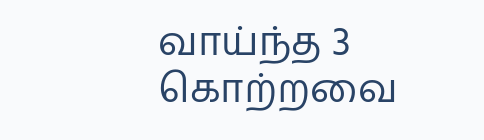வாய்ந்த 3 கொற்றவை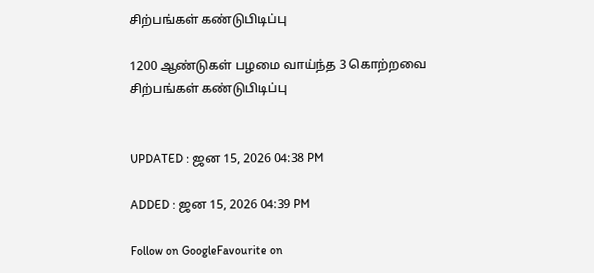சிற்பங்கள் கண்டுபிடிப்பு

1200 ஆண்டுகள் பழமை வாய்ந்த 3 கொற்றவை சிற்பங்கள் கண்டுபிடிப்பு


UPDATED : ஜன 15, 2026 04:38 PM

ADDED : ஜன 15, 2026 04:39 PM

Follow on GoogleFavourite on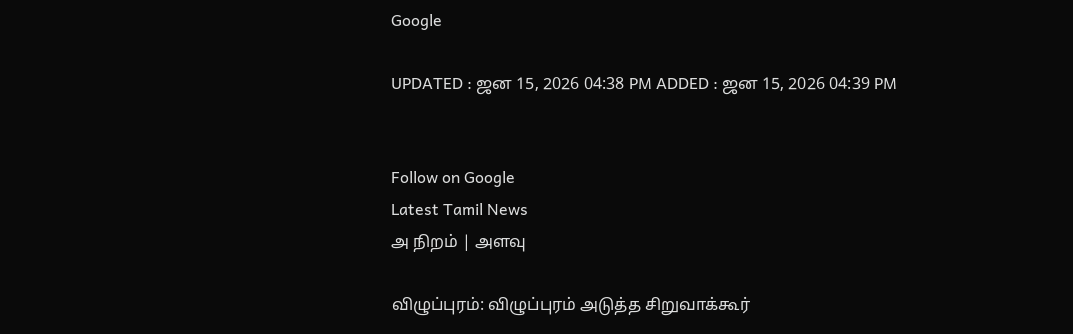Google

UPDATED : ஜன 15, 2026 04:38 PM ADDED : ஜன 15, 2026 04:39 PM


Follow on Google
Latest Tamil News
அ நிறம் | அளவு

விழுப்புரம்: விழுப்புரம் அடுத்த சிறுவாக்கூர்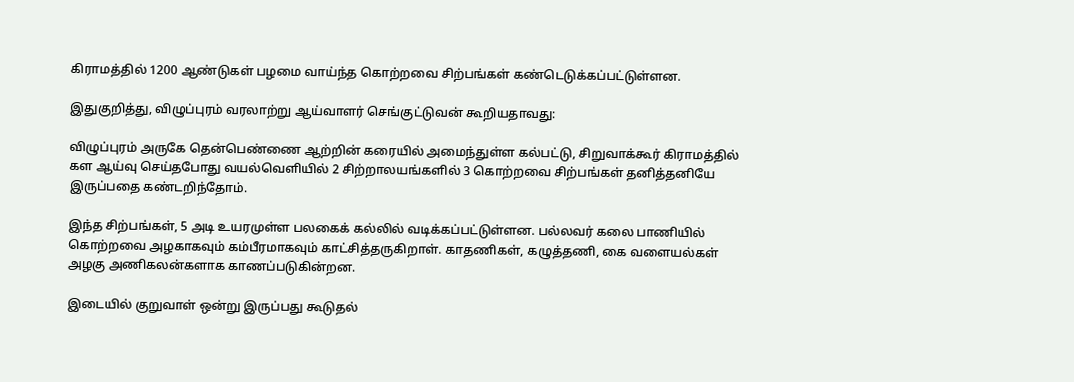கிராமத்தில் 1200 ஆண்டுகள் பழமை வாய்ந்த கொற்றவை சிற்பங்கள் கண்டெடுக்கப்பட்டுள்ளன.

இதுகுறித்து, விழுப்புரம் வரலாற்று ஆய்வாளர் செங்குட்டுவன் கூறியதாவது:

விழுப்புரம் அருகே தென்பெண்ணை ஆற்றின் கரையில் அமைந்துள்ள கல்பட்டு, சிறுவாக்கூர் கிராமத்தில் கள ஆய்வு செய்தபோது வயல்வெளியில் 2 சிற்றாலயங்களில் 3 கொற்றவை சிற்பங்கள் தனித்தனியே இருப்பதை கண்டறிந்தோம்.

இந்த சிற்பங்கள், 5 அடி உயரமுள்ள பலகைக் கல்லில் வடிக்கப்பட்டுள்ளன. பல்லவர் கலை பாணியில் கொற்றவை அழகாகவும் கம்பீரமாகவும் காட்சித்தருகிறாள். காதணிகள், கழுத்தணி, கை வளையல்கள் அழகு அணிகலன்களாக காணப்படுகின்றன.

இடையில் குறுவாள் ஒன்று இருப்பது கூடுதல்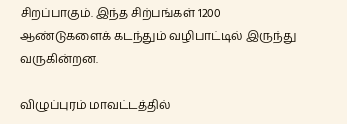சிறப்பாகும். இந்த சிற்பங்கள் 1200 ஆண்டுகளைக் கடந்தும் வழிபாட்டில் இருந்து வருகின்றன.

விழுப்புரம் மாவட்டத்தில்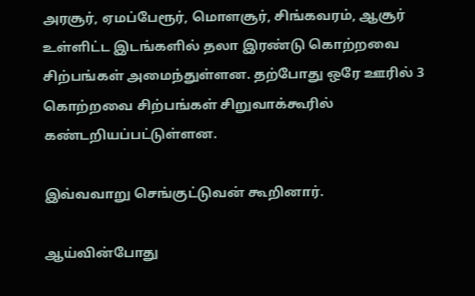அரசூர், ஏமப்பேரூர், மொளசூர், சிங்கவரம், ஆசூர் உள்ளிட்ட இடங்களில் தலா இரண்டு கொற்றவை சிற்பங்கள் அமைந்துள்ளன. தற்போது ஒரே ஊரில் 3 கொற்றவை சிற்பங்கள் சிறுவாக்கூரில் கண்டறியப்பட்டுள்ளன.

இவ்வவாறு செங்குட்டுவன் கூறினார்.

ஆய்வின்போது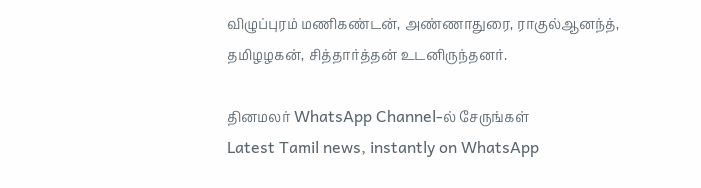விழுப்புரம் மணிகண்டன், அண்ணாதுரை, ராகுல்ஆனந்த், தமிழழகன், சித்தார்த்தன் உடனிருந்தனர்.

தினமலர் WhatsApp Channel-ல் சேருங்கள்
Latest Tamil news, instantly on WhatsApp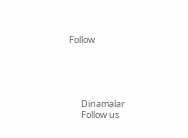Follow





      Dinamalar
      Follow us